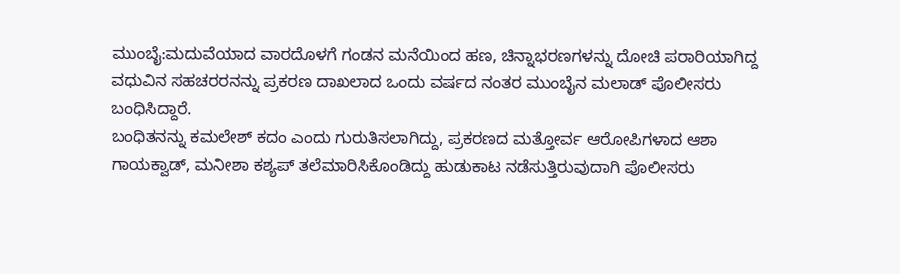ಮುಂಬೈ:ಮದುವೆಯಾದ ವಾರದೊಳಗೆ ಗಂಡನ ಮನೆಯಿಂದ ಹಣ, ಚಿನ್ನಾಭರಣಗಳನ್ನು ದೋಚಿ ಪರಾರಿಯಾಗಿದ್ದ ವಧುವಿನ ಸಹಚರರನನ್ನು ಪ್ರಕರಣ ದಾಖಲಾದ ಒಂದು ವರ್ಷದ ನಂತರ ಮುಂಬೈನ ಮಲಾಡ್ ಪೊಲೀಸರು ಬಂಧಿಸಿದ್ದಾರೆ.
ಬಂಧಿತನನ್ನು ಕಮಲೇಶ್ ಕದಂ ಎಂದು ಗುರುತಿಸಲಾಗಿದ್ದು, ಪ್ರಕರಣದ ಮತ್ತೋರ್ವ ಆರೋಪಿಗಳಾದ ಆಶಾ ಗಾಯಕ್ವಾಡ್, ಮನೀಶಾ ಕಶ್ಯಪ್ ತಲೆಮಾರಿಸಿಕೊಂಡಿದ್ದು ಹುಡುಕಾಟ ನಡೆಸುತ್ತಿರುವುದಾಗಿ ಪೊಲೀಸರು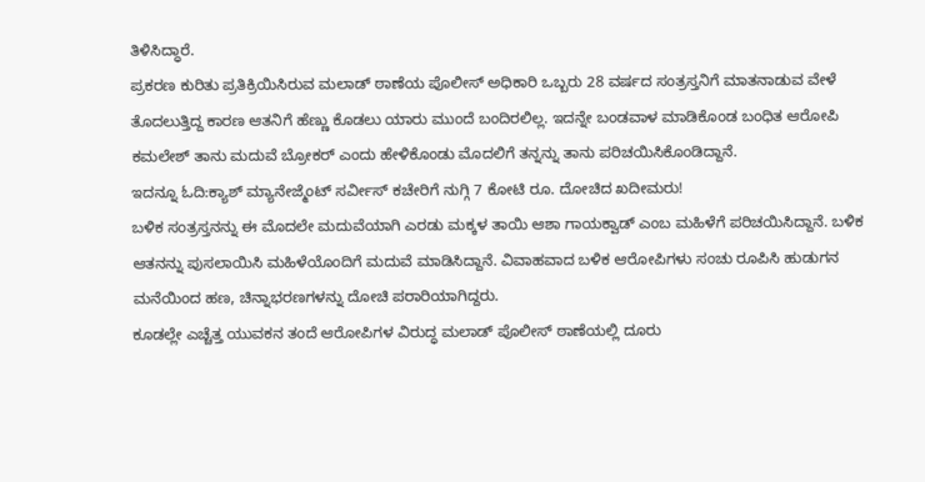ತಿಳಿಸಿದ್ಧಾರೆ.
ಪ್ರಕರಣ ಕುರಿತು ಪ್ರತಿಕ್ರಿಯಿಸಿರುವ ಮಲಾಡ್ ಠಾಣೆಯ ಪೊಲೀಸ್ ಅಧಿಕಾರಿ ಒಬ್ಬರು 28 ವರ್ಷದ ಸಂತ್ರಸ್ತನಿಗೆ ಮಾತನಾಡುವ ವೇಳೆ ತೊದಲುತ್ತಿದ್ದ ಕಾರಣ ಆತನಿಗೆ ಹೆಣ್ಣು ಕೊಡಲು ಯಾರು ಮುಂದೆ ಬಂದಿರಲಿಲ್ಲ. ಇದನ್ನೇ ಬಂಡವಾಳ ಮಾಡಿಕೊಂಡ ಬಂಧಿತ ಆರೋಪಿ ಕಮಲೇಶ್ ತಾನು ಮದುವೆ ಬ್ರೋಕರ್ ಎಂದು ಹೇಳಿಕೊಂಡು ಮೊದಲಿಗೆ ತನ್ನನ್ನು ತಾನು ಪರಿಚಯಿಸಿಕೊಂಡಿದ್ದಾನೆ.
ಇದನ್ನೂ ಓದಿ:ಕ್ಯಾಶ್ ಮ್ಯಾನೇಜ್ಮೆಂಟ್ ಸರ್ವೀಸ್ ಕಚೇರಿಗೆ ನುಗ್ಗಿ 7 ಕೋಟಿ ರೂ. ದೋಚಿದ ಖದೀಮರು!
ಬಳಿಕ ಸಂತ್ರಸ್ತನನ್ನು ಈ ಮೊದಲೇ ಮದುವೆಯಾಗಿ ಎರಡು ಮಕ್ಕಳ ತಾಯಿ ಆಶಾ ಗಾಯಕ್ವಾಡ್ ಎಂಬ ಮಹಿಳೆಗೆ ಪರಿಚಯಿಸಿದ್ದಾನೆ. ಬಳಿಕ ಆತನನ್ನು ಪುಸಲಾಯಿಸಿ ಮಹಿಳೆಯೊಂದಿಗೆ ಮದುವೆ ಮಾಡಿಸಿದ್ದಾನೆ. ವಿವಾಹವಾದ ಬಳಿಕ ಆರೋಪಿಗಳು ಸಂಚು ರೂಪಿಸಿ ಹುಡುಗನ ಮನೆಯಿಂದ ಹಣ, ಚಿನ್ನಾಭರಣಗಳನ್ನು ದೋಚಿ ಪರಾರಿಯಾಗಿದ್ದರು.
ಕೂಡಲ್ಲೇ ಎಚ್ಚೆತ್ತ ಯುವಕನ ತಂದೆ ಆರೋಪಿಗಳ ವಿರುದ್ಧ ಮಲಾಡ್ ಪೊಲೀಸ್ ಠಾಣೆಯಲ್ಲಿ ದೂರು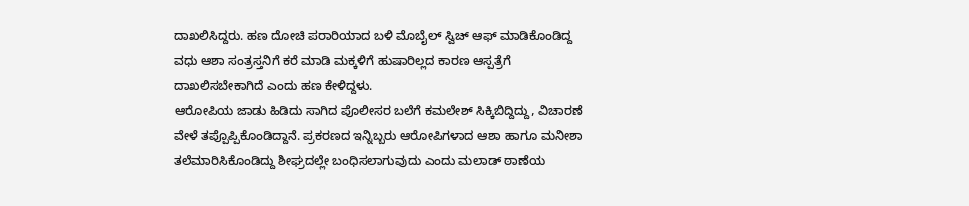ದಾಖಲಿಸಿದ್ದರು. ಹಣ ದೋಚಿ ಪರಾರಿಯಾದ ಬಳಿ ಮೊಬೈಲ್ ಸ್ವಿಚ್ ಆಫ್ ಮಾಡಿಕೊಂಡಿದ್ದ ವಧು ಆಶಾ ಸಂತ್ರಸ್ತನಿಗೆ ಕರೆ ಮಾಡಿ ಮಕ್ಕಳಿಗೆ ಹುಷಾರಿಲ್ಲದ ಕಾರಣ ಆಸ್ಪತ್ರೆಗೆ ದಾಖಲಿಸಬೇಕಾಗಿದೆ ಎಂದು ಹಣ ಕೇಳಿದ್ದಳು.
ಆರೋಪಿಯ ಜಾಡು ಹಿಡಿದು ಸಾಗಿದ ಪೊಲೀಸರ ಬಲೆಗೆ ಕಮಲೇಶ್ ಸಿಕ್ಕಿಬಿದ್ದಿದ್ದು, ವಿಚಾರಣೆ ವೇಳೆ ತಪ್ಪೊಪ್ಪಿಕೊಂಡಿದ್ದಾನೆ. ಪ್ರಕರಣದ ಇನ್ನಿಬ್ಬರು ಆರೋಪಿಗಳಾದ ಆಶಾ ಹಾಗೂ ಮನೀಶಾ ತಲೆಮಾರಿಸಿಕೊಂಡಿದ್ದು ಶೀಘ್ರದಲ್ಲೇ ಬಂಧಿಸಲಾಗುವುದು ಎಂದು ಮಲಾಡ್ ಠಾಣೆಯ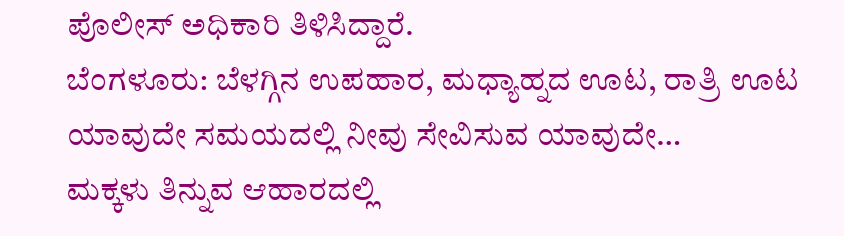ಪೊಲೀಸ್ ಅಧಿಕಾರಿ ತಿಳಿಸಿದ್ದಾರೆ.
ಬೆಂಗಳೂರು: ಬೆಳಗ್ಗಿನ ಉಪಹಾರ, ಮಧ್ಯಾಹ್ನದ ಊಟ, ರಾತ್ರಿ ಊಟ ಯಾವುದೇ ಸಮಯದಲ್ಲಿ ನೀವು ಸೇವಿಸುವ ಯಾವುದೇ…
ಮಕ್ಕಳು ತಿನ್ನುವ ಆಹಾರದಲ್ಲಿ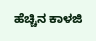ಹೆಚ್ಚಿನ ಕಾಳಜಿ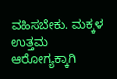ವಹಿಸಬೇಕು. ಮಕ್ಕಳ ಉತ್ತಮ ಆರೋಗ್ಯಕ್ಕಾಗಿ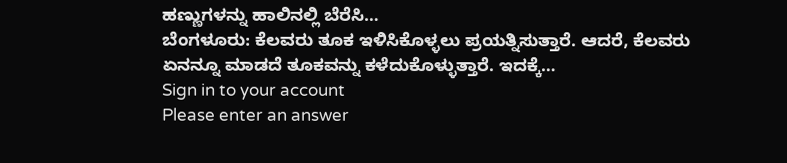ಹಣ್ಣುಗಳನ್ನು ಹಾಲಿನಲ್ಲಿ ಬೆರೆಸಿ…
ಬೆಂಗಳೂರು: ಕೆಲವರು ತೂಕ ಇಳಿಸಿಕೊಳ್ಳಲು ಪ್ರಯತ್ನಿಸುತ್ತಾರೆ. ಆದರೆ, ಕೆಲವರು ಏನನ್ನೂ ಮಾಡದೆ ತೂಕವನ್ನು ಕಳೆದುಕೊಳ್ಳುತ್ತಾರೆ. ಇದಕ್ಕೆ…
Sign in to your account
Please enter an answer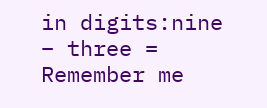in digits:nine − three =
Remember me